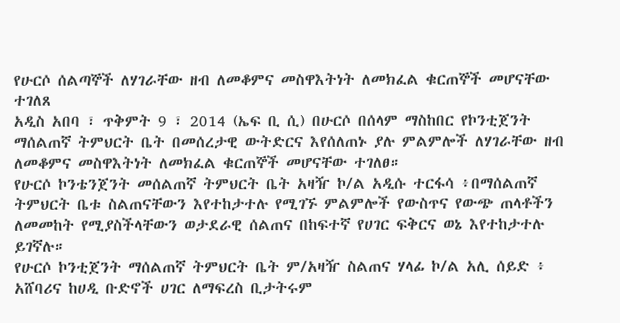የሁርሶ ሰልጣኞች ለሃገራቸው ዘብ ለመቆምና መስዋእትነት ለመክፈል ቁርጠኞች መሆናቸው ተገለጸ
አዲስ አበባ ፣ ጥቅምት 9 ፣ 2014 (ኤፍ ቢ ሲ) በሁርሶ በሰላም ማስከበር የኮንቲጀንት ማሰልጠኛ ትምህርት ቤት በመሰረታዊ ውትድርና እየሰለጠኑ ያሉ ምልምሎች ለሃገራቸው ዘብ ለመቆምና መስዋእትነት ለመክፈል ቁርጠኞች መሆናቸው ተገለፀ።
የሁርሶ ኮንቴንጀንት መሰልጠኛ ትምህርት ቤት አዛዥ ኮ/ል አዲሱ ተርፋሳ ፥በማሰልጠኛ ትምህርት ቤቱ ስልጠናቸውን እየተከታተሉ የሚገኙ ምልምሎች የውስጥና የውጭ ጠላቶችን ለመመከት የሚያስችላቸውን ወታደራዊ ሰልጠና በከፍተኛ የሀገር ፍቅርና ወኔ እየተከታተሉ ይገኛሉ።
የሁርሶ ኮንቲጀንት ማሰልጠኛ ትምህርት ቤት ም/አዛዥ ስልጠና ሃላፊ ኮ/ል አሊ ሰይድ ፥ አሸባሪና ከሀዲ ቡድኖች ሀገር ለማፍረስ ቢታትሩም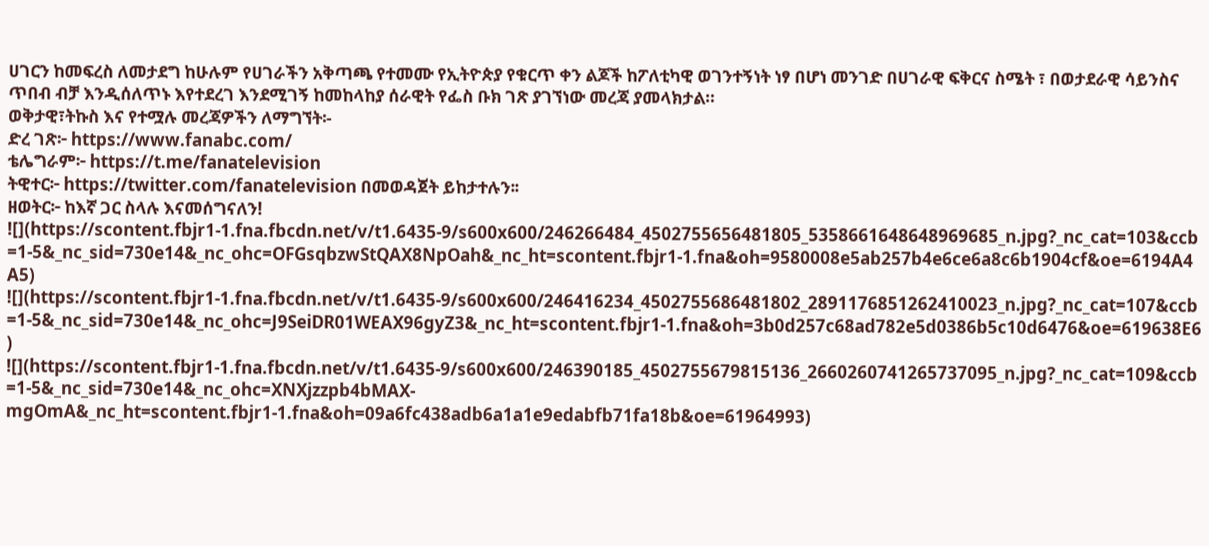ሀገርን ከመፍረስ ለመታደግ ከሁሉም የሀገራችን አቅጣጫ የተመሙ የኢትዮጵያ የቁርጥ ቀን ልጆች ከፖለቲካዊ ወገንተኝነት ነፃ በሆነ መንገድ በሀገራዊ ፍቅርና ስሜት ፣ በወታደራዊ ሳይንስና ጥበብ ብቻ እንዲሰለጥኑ እየተደረገ እንደሚገኝ ከመከላከያ ሰራዊት የፌስ ቡክ ገጽ ያገኘነው መረጃ ያመላክታል።
ወቅታዊ፣ትኩስ እና የተሟሉ መረጃዎችን ለማግኘት፡-
ድረ ገጽ፦ https://www.fanabc.com/
ቴሌግራም፦ https://t.me/fanatelevision
ትዊተር፦ https://twitter.com/fanatelevision በመወዳጀት ይከታተሉን፡፡
ዘወትር፦ ከእኛ ጋር ስላሉ እናመሰግናለን!
![](https://scontent.fbjr1-1.fna.fbcdn.net/v/t1.6435-9/s600x600/246266484_4502755656481805_5358661648648969685_n.jpg?_nc_cat=103&ccb=1-5&_nc_sid=730e14&_nc_ohc=OFGsqbzwStQAX8NpOah&_nc_ht=scontent.fbjr1-1.fna&oh=9580008e5ab257b4e6ce6a8c6b1904cf&oe=6194A4A5)
![](https://scontent.fbjr1-1.fna.fbcdn.net/v/t1.6435-9/s600x600/246416234_4502755686481802_2891176851262410023_n.jpg?_nc_cat=107&ccb=1-5&_nc_sid=730e14&_nc_ohc=J9SeiDR01WEAX96gyZ3&_nc_ht=scontent.fbjr1-1.fna&oh=3b0d257c68ad782e5d0386b5c10d6476&oe=619638E6)
![](https://scontent.fbjr1-1.fna.fbcdn.net/v/t1.6435-9/s600x600/246390185_4502755679815136_2660260741265737095_n.jpg?_nc_cat=109&ccb=1-5&_nc_sid=730e14&_nc_ohc=XNXjzzpb4bMAX-mgOmA&_nc_ht=scontent.fbjr1-1.fna&oh=09a6fc438adb6a1a1e9edabfb71fa18b&oe=61964993)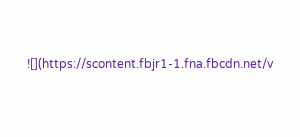![](https://scontent.fbjr1-1.fna.fbcdn.net/v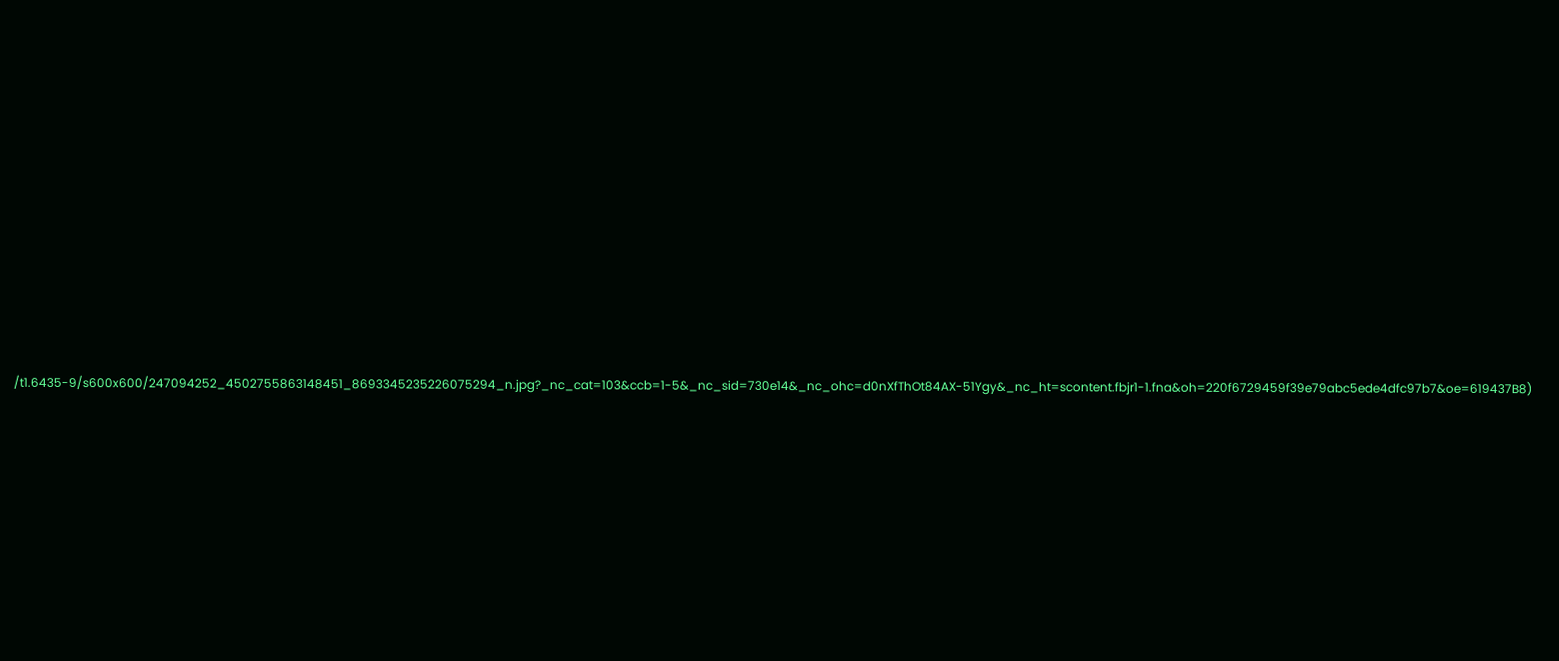/t1.6435-9/s600x600/247094252_4502755863148451_8693345235226075294_n.jpg?_nc_cat=103&ccb=1-5&_nc_sid=730e14&_nc_ohc=d0nXfThOt84AX-51Ygy&_nc_ht=scontent.fbjr1-1.fna&oh=220f6729459f39e79abc5ede4dfc97b7&oe=619437B8)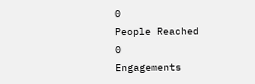0
People Reached
0
Engagements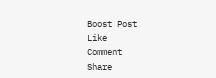Boost Post
Like
Comment
Share